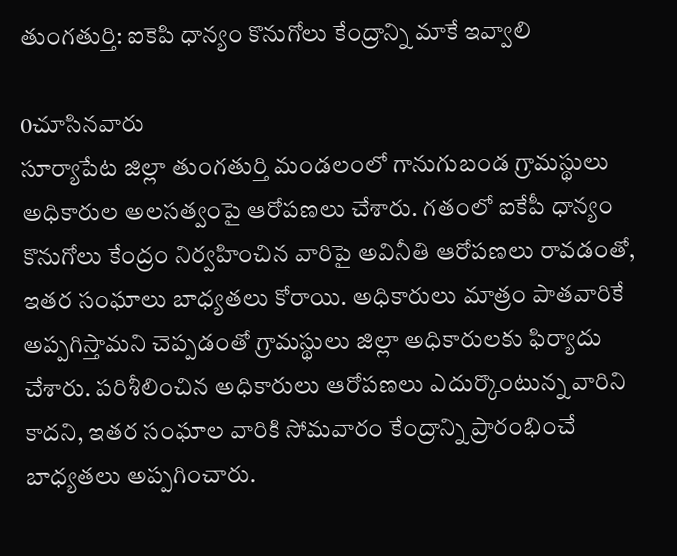తుంగతుర్తి: ఐకెపి ధాన్యం కొనుగోలు కేంద్రాన్ని మాకే ఇవ్వాలి

0చూసినవారు
సూర్యాపేట జిల్లా తుంగతుర్తి మండలంలో గానుగుబండ గ్రామస్థులు అధికారుల అలసత్వంపై ఆరోపణలు చేశారు. గతంలో ఐకేపీ ధాన్యం కొనుగోలు కేంద్రం నిర్వహించిన వారిపై అవినీతి ఆరోపణలు రావడంతో, ఇతర సంఘాలు బాధ్యతలు కోరాయి. అధికారులు మాత్రం పాతవారికే అప్పగిస్తామని చెప్పడంతో గ్రామస్థులు జిల్లా అధికారులకు ఫిర్యాదు చేశారు. పరిశీలించిన అధికారులు ఆరోపణలు ఎదుర్కొంటున్న వారిని కాదని, ఇతర సంఘాల వారికి సోమవారం కేంద్రాన్ని ప్రారంభించే బాధ్యతలు అప్పగించారు.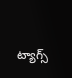ట్యాగ్స్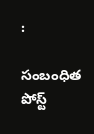:

సంబంధిత పోస్ట్